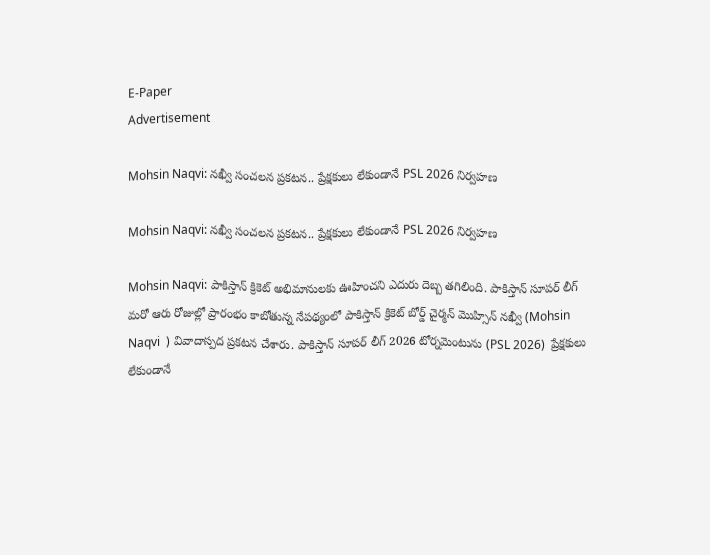E-Paper
Advertisement

Mohsin Naqvi: నఖ్వీ సంచ‌ల‌న ప్ర‌క‌ట‌న‌.. ప్రేక్ష‌కులు లేకుండానే PSL 2026 నిర్వ‌హ‌ణ‌

Mohsin Naqvi: నఖ్వీ సంచ‌ల‌న ప్ర‌క‌ట‌న‌.. ప్రేక్ష‌కులు లేకుండానే PSL 2026 నిర్వ‌హ‌ణ‌

Mohsin Naqvi: పాకిస్తాన్ క్రికెట్ అభిమానులకు ఊహించని ఎదురు దెబ్బ తగిలింది. పాకిస్తాన్ సూపర్ లీగ్ మరో ఆరు రోజుల్లో ప్రారంభం కాబోతున్న నేపథ్యంలో పాకిస్తాన్ క్రికెట్ బోర్డ్ చైర్మన్ మొహ్సిన్ నఖ్వీ (Mohsin Naqvi  ) వివాదాస్పద ప్రకటన చేశారు. పాకిస్తాన్ సూపర్ లీగ్ 2026 టోర్నమెంటును (PSL 2026)  ప్రేక్షకులు లేకుండానే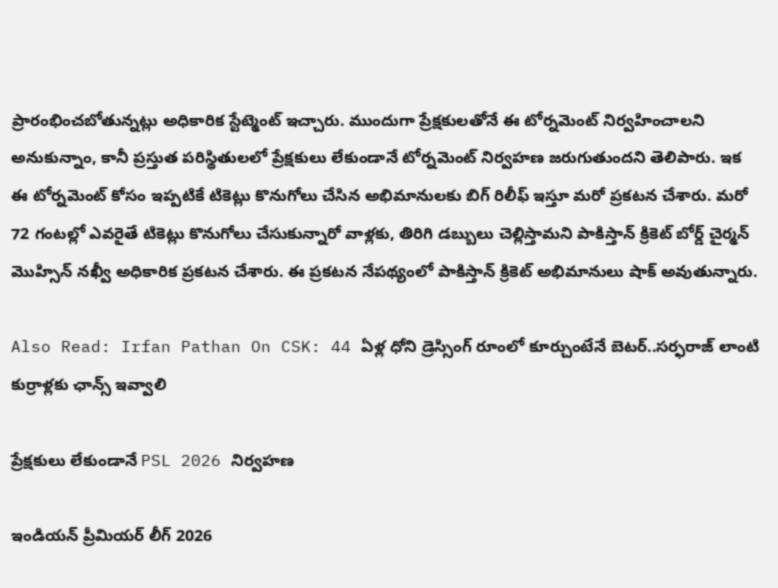ప్రారంభించబోతున్నట్లు అధికారిక స్టేట్మెంట్ ఇచ్చారు. ముందుగా ప్రేక్షకులతోనే ఈ టోర్నమెంట్ నిర్వహించాలని అనుకున్నాం, కానీ ప్రస్తుత పరిస్థితులలో ప్రేక్షకులు లేకుండానే టోర్నమెంట్ నిర్వహణ జరుగుతుందని తెలిపారు. ఇక ఈ టోర్నమెంట్ కోసం ఇప్పటికే టికెట్లు కొనుగోలు చేసిన అభిమానులకు బిగ్ రిలీఫ్ ఇస్తూ మరో ప్రకటన చేశారు. మరో 72 గంటల్లో ఎవరైతే టికెట్లు కొనుగోలు చేసుకున్నారో వాళ్లకు, తిరిగి డబ్బులు చెల్లిస్తామని పాకిస్తాన్ క్రికెట్ బోర్డ్ చైర్మన్ మొహ్సిన్ నఖ్వీ అధికారిక ప్రకటన చేశారు. ఈ ప్రకటన నేపథ్యంలో పాకిస్తాన్ క్రికెట్ అభిమానులు షాక్ అవుతున్నారు.

Also Read: Irfan Pathan On CSK: 44 ఏళ్ల ధోని డ్రెస్సింగ్ రూంలో కూర్చుంటేనే బెటర్..స‌ర్ఫ‌రాజ్ లాంటి కుర్రాళ్ల‌కు ఛాన్స్ ఇవ్వాలి

ప్రేక్ష‌కులు లేకుండానే PSL 2026 నిర్వ‌హ‌ణ‌

ఇండియన్ ప్రీమియర్ లీగ్ 2026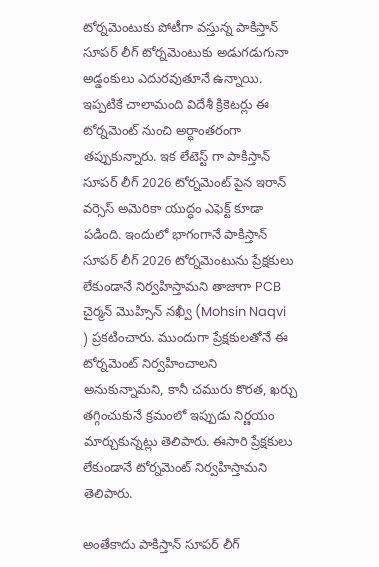టోర్నమెంటుకు పోటీగా వస్తున్న పాకిస్తాన్ సూపర్ లీగ్ టోర్నమెంటుకు అడుగడుగునా అడ్డంకులు ఎదురవుతూనే ఉన్నాయి. ఇప్పటికే చాలామంది విదేశీ క్రికెటర్లు ఈ టోర్నమెంట్ నుంచి అర్ధాంతరంగా తప్పుకున్నారు. ఇక లేటెస్ట్ గా పాకిస్తాన్ సూపర్ లీగ్ 2026 టోర్నమెంట్ పైన ఇరాన్ వర్సెస్ అమెరికా యుద్ధం ఎఫెక్ట్ కూడా పడింది. ఇందులో భాగంగానే పాకిస్తాన్ సూపర్ లీగ్ 2026 టోర్నమెంటును ప్రేక్షకులు లేకుండానే నిర్వహిస్తామని తాజాగా PCB చైర్మన్ మొహ్సిన్ నఖ్వీ (Mohsin Naqvi  ) ప్రకటించారు. ముందుగా ప్రేక్షకులతోనే ఈ టోర్నమెంట్ నిర్వహించాలని అనుకున్నామని, కానీ చమురు కొరత, ఖర్చు తగ్గించుకునే క్రమంలో ఇప్పుడు నిర్ణయం మార్చుకున్నట్లు తెలిపారు. ఈసారి ప్రేక్షకులు లేకుండానే టోర్నమెంట్ నిర్వహిస్తామని తెలిపారు.

అంతేకాదు పాకిస్తాన్ సూపర్ లీగ్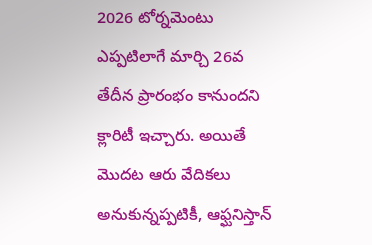2026 టోర్నమెంటు ఎప్పటిలాగే మార్చి 26వ తేదీన ప్రారంభం కానుందని క్లారిటీ ఇచ్చారు. అయితే మొదట ఆరు వేదికలు అనుకున్నప్పటికీ, ఆఫ్ఘనిస్తాన్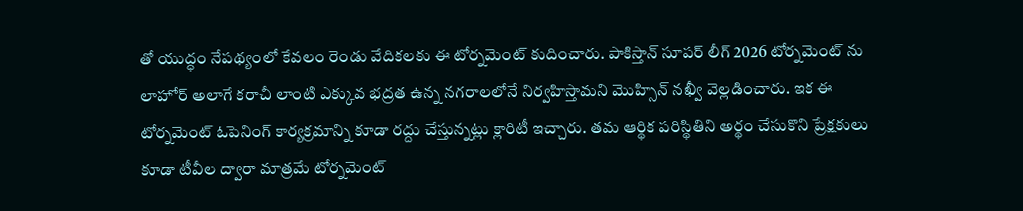తో యుద్ధం నేపథ్యంలో కేవలం రెండు వేదికలకు ఈ టోర్నమెంట్ కుదించారు. పాకిస్తాన్ సూప‌ర్ లీగ్ 2026 టోర్నమెంట్ ను లాహోర్ అలాగే కరాచీ లాంటి ఎక్కువ భద్రత ఉన్న నగరాలలోనే నిర్వహిస్తామని మొహ్సిన్ నఖ్వీ వెల్లడించారు. ఇక ఈ టోర్నమెంట్ ఓపెనింగ్ కార్య‌క్ర‌మాన్ని కూడా రద్దు చేస్తున్నట్లు క్లారిటీ ఇచ్చారు. తమ ఆర్థిక పరిస్థితిని అర్థం చేసుకొని ప్రేక్షకులు కూడా టీవీల ద్వారా మాత్రమే టోర్నమెంట్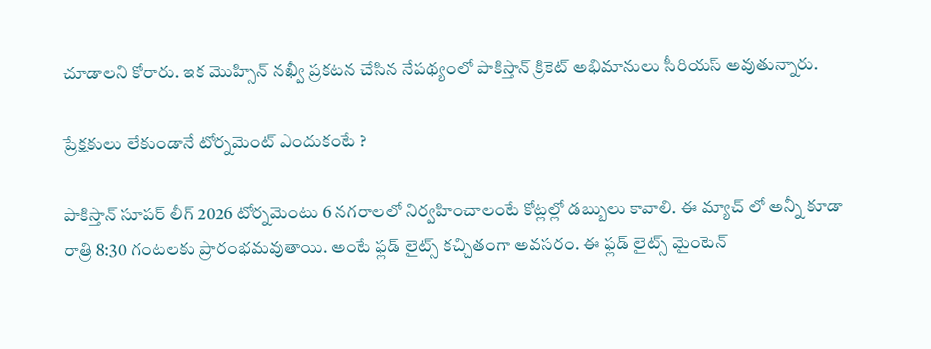చూడాలని కోరారు. ఇక మొహ్సిన్ నఖ్వీ ప్రకటన చేసిన నేపథ్యంలో పాకిస్తాన్ క్రికెట్ అభిమానులు సీరియస్ అవుతున్నారు.

ప్రేక్షకులు లేకుండానే టోర్నమెంట్ ఎందుకంటే ?

పాకిస్తాన్ సూపర్ లీగ్ 2026 టోర్నమెంటు 6 నగరాలలో నిర్వహించాలంటే కోట్లల్లో డబ్బులు కావాలి. ఈ మ్యాచ్ లో అన్నీ కూడా రాత్రి 8:30 గంటలకు ప్రారంభమవుతాయి. అంటే ఫ్లడ్ లైట్స్ కచ్చితంగా అవసరం. ఈ ఫ్లడ్ లైట్స్ మైంటెన్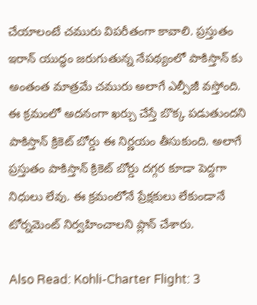చేయాలంటే చమురు విపరీతంగా కావాలి. ప్రస్తుతం ఇరాన్ యుద్ధం జరుగుతున్న నేపథ్యంలో పాకిస్తాన్ కు అంతంత మాత్రమే చమురు అలాగే ఎల్పీజీ వస్తోంది. ఈ క్రమంలో అదనంగా ఖర్చు చేస్తే బొక్క పడుతుందని పాకిస్తాన్ క్రికెట్ బోర్డు ఈ నిర్ణయం తీసుకుంది. అలాగే ప్రస్తుతం పాకిస్తాన్ క్రికెట్ బోర్డు దగ్గర కూడా పెద్దగా నిధులు లేవు. ఈ క్రమంలోనే ప్రేక్షకులు లేకుండానే టోర్నమెంట్ నిర్వహించాలని ప్లాన్ చేశారు.

Also Read: Kohli-Charter Flight: 3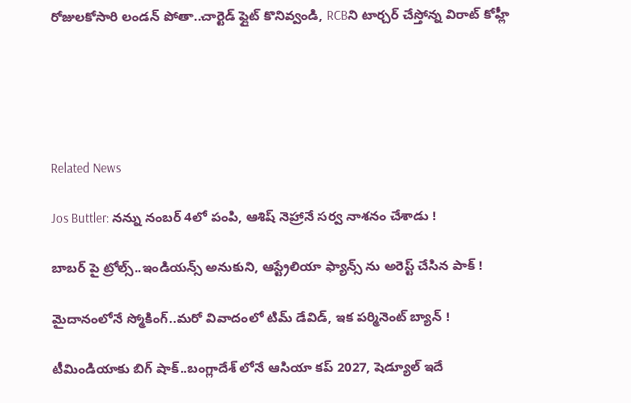రోజులకోసారి లండ‌న్ పోతా..చార్టెడ్ ఫ్లైట్ కొనివ్వండి, RCBని టార్చ‌ర్ చేస్తోన్న విరాట్ కోహ్లీ





Related News

Jos Buttler: న‌న్ను నంబ‌ర్ 4లో పంపి, ఆశిష్ నెహ్రానే స‌ర్వ నాశ‌నం చేశాడు !

బాబ‌ర్ పై ట్రోల్స్‌..ఇండియ‌న్స్ అనుకుని, ఆస్ట్రేలియా ఫ్యాన్స్ ను అరెస్ట్ చేసిన పాక్ !

మైదానంలోనే స్మోకింగ్..మ‌రో వివాదంలో టిమ్ డేవిడ్, ఇక ప‌ర్మినెంట్ బ్యాన్ !

టీమిండియాకు బిగ్ షాక్‌..బంగ్లాదేశ్ లోనే ఆసియా కప్ 2027, షెడ్యూల్ ఇదే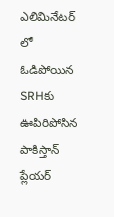ఎలిమినేట‌ర్ లో ఓడిపోయిన‌ SRHకు ఊపిరిపోసిన పాకిస్తాన్ ప్లేయ‌ర్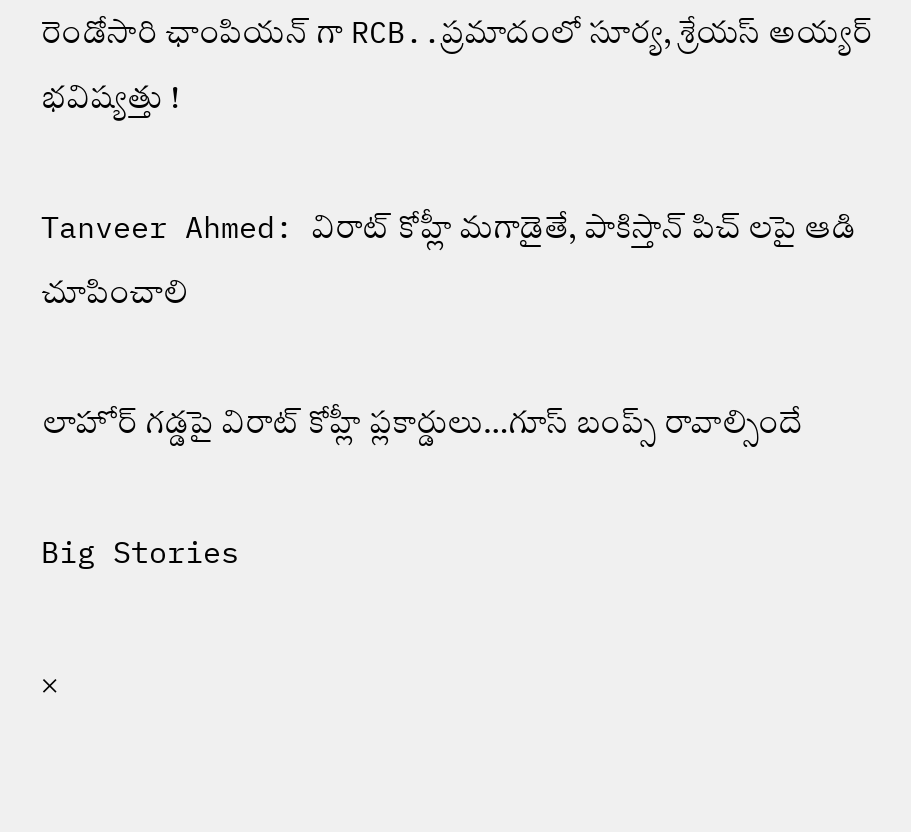రెండోసారి ఛాంపియ‌న్ గా RCB..ప్ర‌మాదంలో సూర్య‌, శ్రేయ‌స్ అయ్య‌ర్ భ‌విష్య‌త్తు !

Tanveer Ahmed: విరాట్ కోహ్లీ మ‌గాడైతే, పాకిస్తాన్ పిచ్ ల‌పై ఆడి చూపించాలి

లాహోర్ గ‌డ్డ‌పై విరాట్ కోహ్లీ ప్లకార్డులు…గూస్ బంప్స్ రావాల్సిందే

Big Stories

×